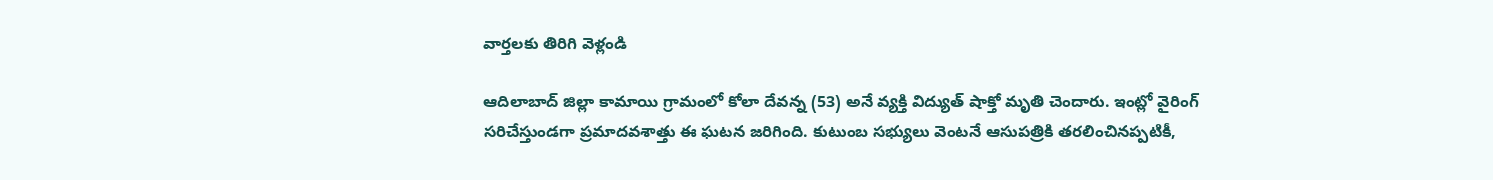వార్తలకు తిరిగి వెళ్లండి

ఆదిలాబాద్ జిల్లా కామాయి గ్రామంలో కోలా దేవన్న (53) అనే వ్యక్తి విద్యుత్ షాక్తో మృతి చెందారు. ఇంట్లో వైరింగ్ సరిచేస్తుండగా ప్రమాదవశాత్తు ఈ ఘటన జరిగింది. కుటుంబ సభ్యులు వెంటనే ఆసుపత్రికి తరలించినప్పటికీ,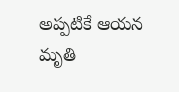అప్పటికే ఆయన మృతి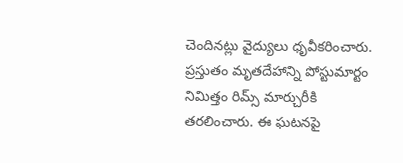చెందినట్లు వైద్యులు ధృవీకరించారు.
ప్రస్తుతం మృతదేహాన్ని పోస్టుమార్టం నిమిత్తం రిమ్స్ మార్చురీకి తరలించారు. ఈ ఘటనపై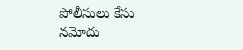పోలీసులు కేసు నమోదు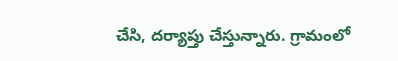చేసి, దర్యాప్తు చేస్తున్నారు. గ్రామంలో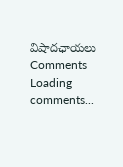విషాదఛాయలు
Comments
Loading comments...